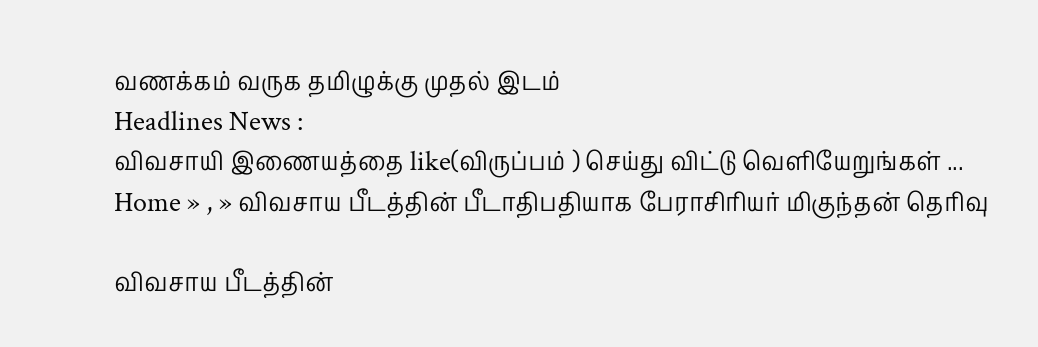வணக்கம் வருக தமிழுக்கு முதல் இடம்
Headlines News :
விவசாயி இணையத்தை like(விருப்பம் ) செய்து விட்டு வெளியேறுங்கள் ...
Home » , » விவசாய பீடத்தின் பீடாதிபதியாக பேராசிரியர் மிகுந்தன் தெரிவு

விவசாய பீடத்தின்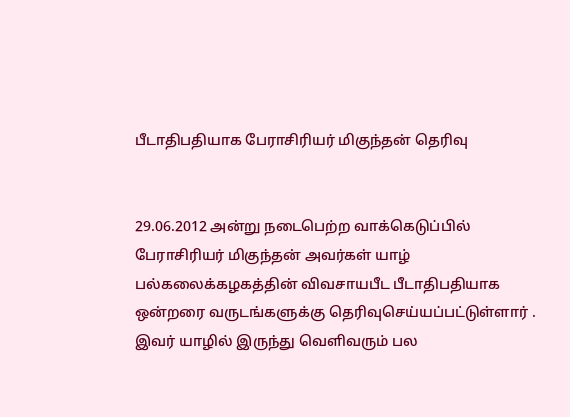பீடாதிபதியாக பேராசிரியர் மிகுந்தன் தெரிவு


29.06.2012 அன்று நடைபெற்ற வாக்கெடுப்பில் பேராசிரியர் மிகுந்தன் அவர்கள் யாழ் பல்கலைக்கழகத்தின் விவசாயபீட பீடாதிபதியாக ஒன்றரை வருடங்களுக்கு தெரிவுசெய்யப்பட்டுள்ளார் . இவர் யாழில் இருந்து வெளிவரும் பல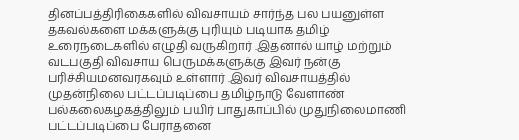தினப்பத்திரிகைகளில் விவசாயம் சார்ந்த பல பயனுள்ள தகவல்களை மக்களுக்கு புரியும் படியாக தமிழ் உரைநடைகளில் எழுதி வருகிறார் .இதனால் யாழ் மற்றும் வடபகுதி விவசாய பெருமக்களுக்கு இவர் நன்கு பரிச்சியமனவரகவும் உள்ளார் .இவர் விவசாயத்தில் முதன்நிலை பட்டப்படிப்பை தமிழ்நாடு வேளாண் பல்கலைகழகத்திலும் பயிர் பாதுகாப்பில் முதுநிலைமாணி பட்டப்படிப்பை பேராதனை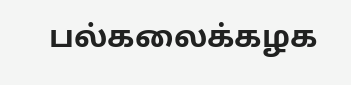பல்கலைக்கழக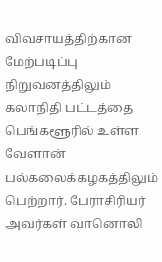விவசாயத்திற்கான மேற்படிப்பு நிறுவனத்திலும் கலாநிதி பட்டத்தை பெங்களூரில் உள்ள வேளான் பல்கலைக்கழகத்திலும் பெற்றார். பேராசிரியர் அவர்கள் வானொலி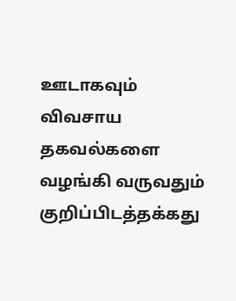ஊடாகவும் விவசாய தகவல்களை வழங்கி வருவதும் குறிப்பிடத்தக்கது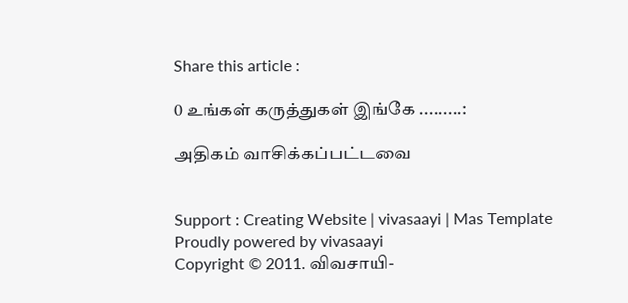Share this article :

0 உங்கள் கருத்துகள் இங்கே .........:

அதிகம் வாசிக்கப்பட்டவை


Support : Creating Website | vivasaayi | Mas Template
Proudly powered by vivasaayi
Copyright © 2011. விவசாயி-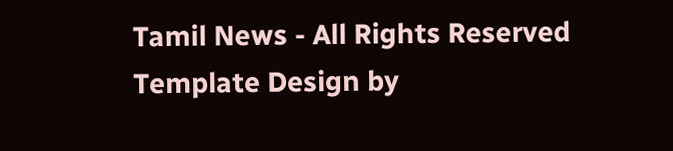Tamil News - All Rights Reserved
Template Design by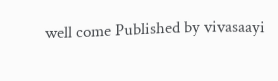well come Published by vivasaayi